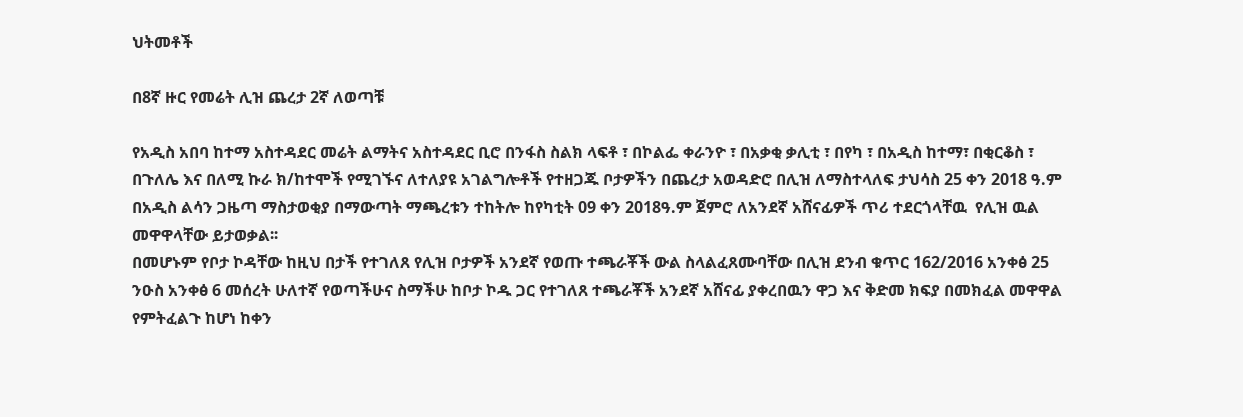ህትመቶች

በ8ኛ ዙር የመሬት ሊዝ ጨረታ 2ኛ ለወጣቹ

የአዲስ አበባ ከተማ አስተዳደር መሬት ልማትና አስተዳደር ቢሮ በንፋስ ስልክ ላፍቶ ፣ በኮልፌ ቀራንዮ ፣ በአቃቂ ቃሊቲ ፣ በየካ ፣ በአዲስ ከተማ፣ በቂርቆስ ፣ በጉለሌ እና በለሚ ኩራ ክ/ከተሞች የሚገኙና ለተለያዩ አገልግሎቶች የተዘጋጁ ቦታዎችን በጨረታ አወዳድሮ በሊዝ ለማስተላለፍ ታህሳስ 25 ቀን 2018 ዓ.ም በአዲስ ልሳን ጋዜጣ ማስታወቂያ በማውጣት ማጫረቱን ተከትሎ ከየካቲት 09 ቀን 2018ዓ.ም ጀምሮ ለአንደኛ አሸናፊዎች ጥሪ ተደርጎላቸዉ  የሊዝ ዉል መዋዋላቸው ይታወቃል፡፡
በመሆኑም የቦታ ኮዳቸው ከዚህ በታች የተገለጸ የሊዝ ቦታዎች አንደኛ የወጡ ተጫራቾች ውል ስላልፈጸሙባቸው በሊዝ ደንብ ቁጥር 162/2016 አንቀፅ 25 ንዑስ አንቀፅ 6 መሰረት ሁለተኛ የወጣችሁና ስማችሁ ከቦታ ኮዱ ጋር የተገለጸ ተጫራቾች አንደኛ አሸናፊ ያቀረበዉን ዋጋ እና ቅድመ ክፍያ በመክፈል መዋዋል የምትፈልጉ ከሆነ ከቀን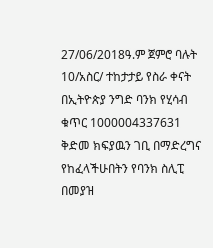27/06/2018ዓ.ም ጀምሮ ባሉት 10/አስር/ ተከታታይ የስራ ቀናት በኢትዮጵያ ንግድ ባንክ የሂሳብ ቁጥር 1000004337631 ቅድመ ክፍያዉን ገቢ በማድረግና የከፈላችሁበትን የባንክ ስሊፒ በመያዝ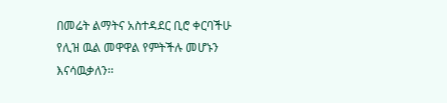በመሬት ልማትና አስተዳደር ቢሮ ቀርባችሁ የሊዝ ዉል መዋዋል የምትችሉ መሆኑን እናሳዉቃለን፡፡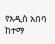የአዲስ አበባ ከተማ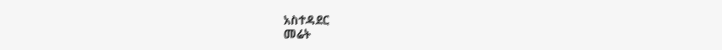አስተዳደር
መሬት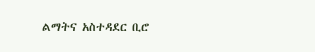ልማትና አስተዳደር ቢሮ